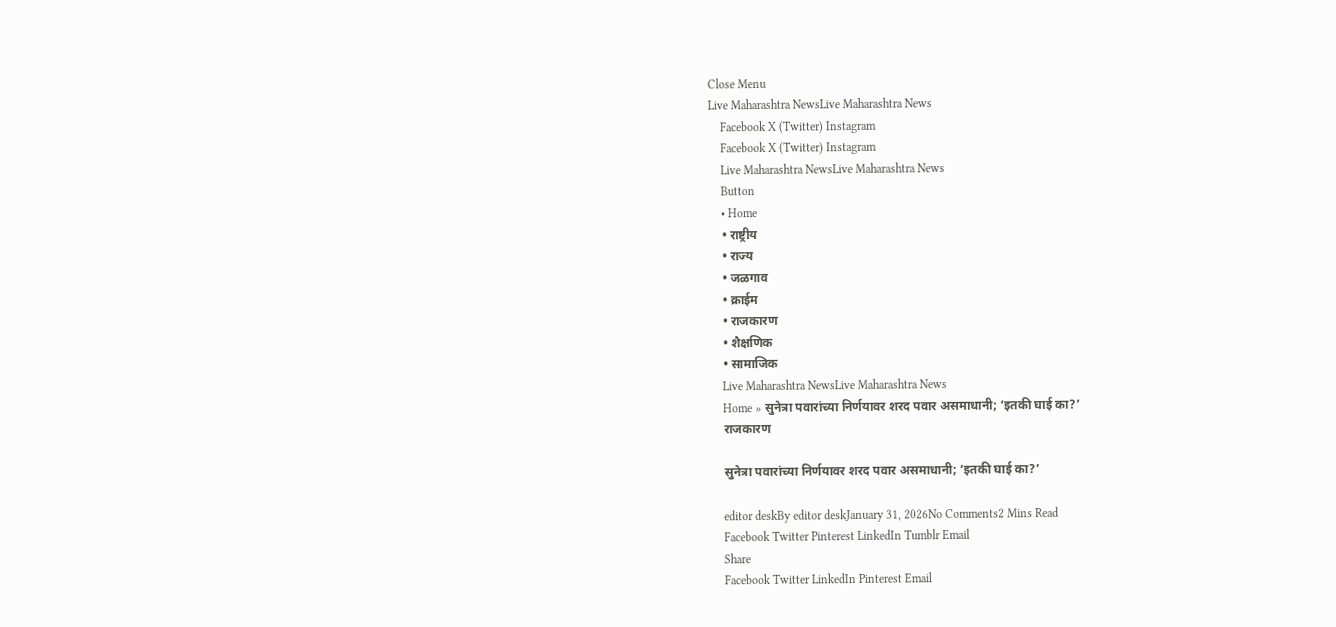Close Menu
Live Maharashtra NewsLive Maharashtra News
    Facebook X (Twitter) Instagram
    Facebook X (Twitter) Instagram
    Live Maharashtra NewsLive Maharashtra News
    Button
    • Home
    • राष्ट्रीय
    • राज्य
    • जळगाव
    • क्राईम
    • राजकारण
    • शैक्षणिक
    • सामाजिक
    Live Maharashtra NewsLive Maharashtra News
    Home » सुनेत्रा पवारांच्या निर्णयावर शरद पवार असमाधानी; ‘इतकी घाई का?’
    राजकारण

    सुनेत्रा पवारांच्या निर्णयावर शरद पवार असमाधानी; ‘इतकी घाई का?’

    editor deskBy editor deskJanuary 31, 2026No Comments2 Mins Read
    Facebook Twitter Pinterest LinkedIn Tumblr Email
    Share
    Facebook Twitter LinkedIn Pinterest Email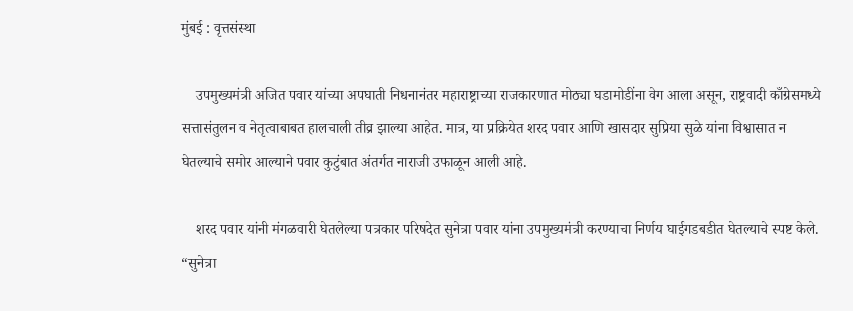मुंबई : वृत्तसंस्था

    उपमुख्यमंत्री अजित पवार यांच्या अपघाती निधनानंतर महाराष्ट्राच्या राजकारणात मोठ्या घडामोडींना वेग आला असून, राष्ट्रवादी काँग्रेसमध्ये सत्तासंतुलन व नेतृत्वाबाबत हालचाली तीव्र झाल्या आहेत. मात्र, या प्रक्रियेत शरद पवार आणि खासदार सुप्रिया सुळे यांना विश्वासात न घेतल्याचे समोर आल्याने पवार कुटुंबात अंतर्गत नाराजी उफाळून आली आहे.

    शरद पवार यांनी मंगळवारी घेतलेल्या पत्रकार परिषदेत सुनेत्रा पवार यांना उपमुख्यमंत्री करण्याचा निर्णय घाईगडबडीत घेतल्याचे स्पष्ट केले. “सुनेत्रा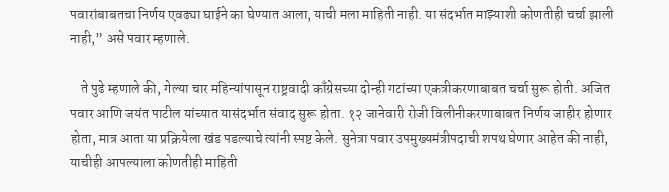पवारांबाबतचा निर्णय एवढ्या घाईने का घेण्यात आला, याची मला माहिती नाही. या संदर्भात माझ्याशी कोणतीही चर्चा झाली नाही,” असे पवार म्हणाले.

    ते पुढे म्हणाले की, गेल्या चार महिन्यांपासून राष्ट्रवादी काँग्रेसच्या दोन्ही गटांच्या एकत्रीकरणाबाबत चर्चा सुरू होती. अजित पवार आणि जयंत पाटील यांच्यात यासंदर्भात संवाद सुरू होता. १२ जानेवारी रोजी विलीनीकरणाबाबत निर्णय जाहीर होणार होता, मात्र आता या प्रक्रियेला खंड पडल्याचे त्यांनी स्पष्ट केले. सुनेत्रा पवार उपमुख्यमंत्रीपदाची शपथ घेणार आहेत की नाही, याचीही आपल्याला कोणतीही माहिती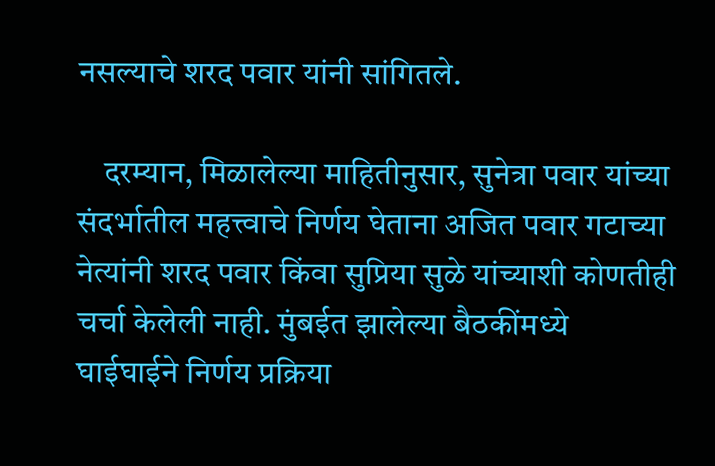नसल्याचे शरद पवार यांनी सांगितले.

    दरम्यान, मिळालेल्या माहितीनुसार, सुनेत्रा पवार यांच्या संदर्भातील महत्त्वाचे निर्णय घेताना अजित पवार गटाच्या नेत्यांनी शरद पवार किंवा सुप्रिया सुळे यांच्याशी कोणतीही चर्चा केलेली नाही. मुंबईत झालेल्या बैठकींमध्ये घाईघाईने निर्णय प्रक्रिया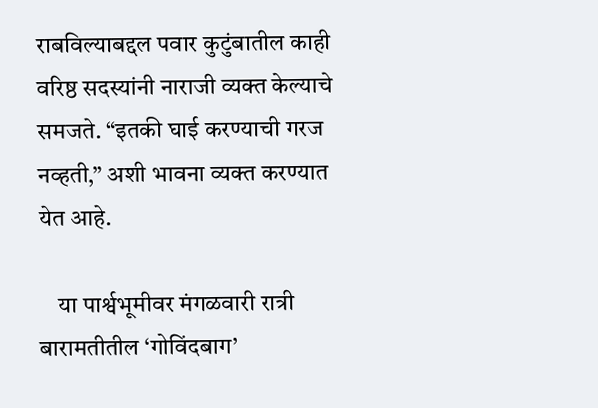राबविल्याबद्दल पवार कुटुंबातील काही वरिष्ठ सदस्यांनी नाराजी व्यक्त केल्याचे समजते. “इतकी घाई करण्याची गरज नव्हती,” अशी भावना व्यक्त करण्यात येत आहे.

    या पार्श्वभूमीवर मंगळवारी रात्री बारामतीतील ‘गोविंदबाग’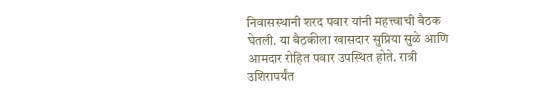निवासस्थानी शरद पवार यांनी महत्त्वाची बैठक घेतली. या बैठकीला खासदार सुप्रिया सुळे आणि आमदार रोहित पवार उपस्थित होते. रात्री उशिरापर्यंत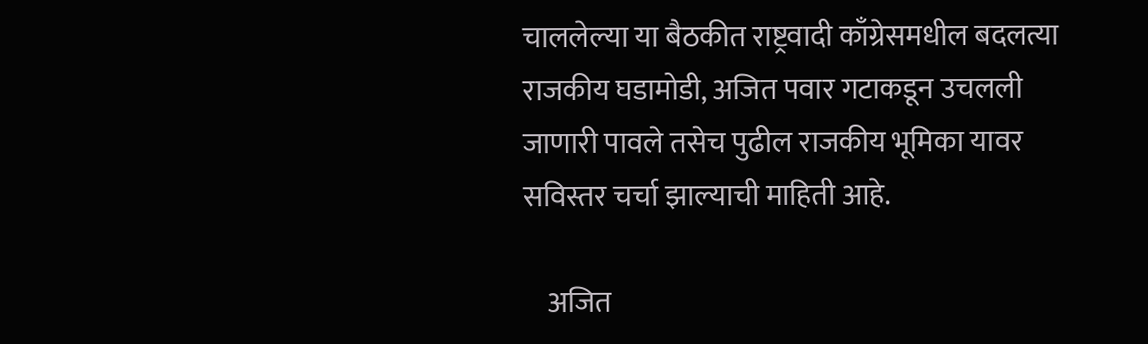चाललेल्या या बैठकीत राष्ट्रवादी काँग्रेसमधील बदलत्या राजकीय घडामोडी, अजित पवार गटाकडून उचलली जाणारी पावले तसेच पुढील राजकीय भूमिका यावर सविस्तर चर्चा झाल्याची माहिती आहे.

    अजित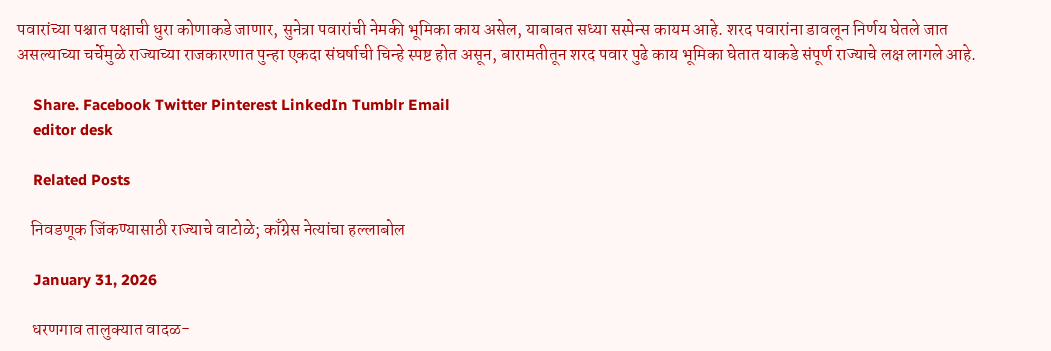पवारांच्या पश्चात पक्षाची धुरा कोणाकडे जाणार, सुनेत्रा पवारांची नेमकी भूमिका काय असेल, याबाबत सध्या सस्पेन्स कायम आहे. शरद पवारांना डावलून निर्णय घेतले जात असल्याच्या चर्चेमुळे राज्याच्या राजकारणात पुन्हा एकदा संघर्षाची चिन्हे स्पष्ट होत असून, बारामतीतून शरद पवार पुढे काय भूमिका घेतात याकडे संपूर्ण राज्याचे लक्ष लागले आहे.

    Share. Facebook Twitter Pinterest LinkedIn Tumblr Email
    editor desk

    Related Posts

    निवडणूक जिंकण्यासाठी राज्याचे वाटोळे; काँग्रेस नेत्यांचा हल्लाबोल

    January 31, 2026

    धरणगाव तालुक्यात वादळ-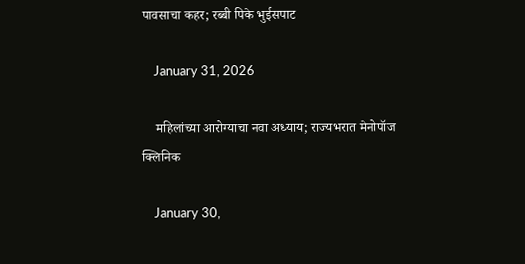पावसाचा कहर; रब्बी पिके भुईसपाट

    January 31, 2026

    महिलांच्या आरोग्याचा नवा अध्याय; राज्यभरात मेनोपॉज क्लिनिक

    January 30,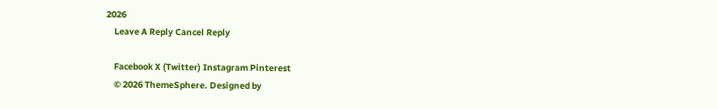2026
    Leave A Reply Cancel Reply

    Facebook X (Twitter) Instagram Pinterest
    © 2026 ThemeSphere. Designed by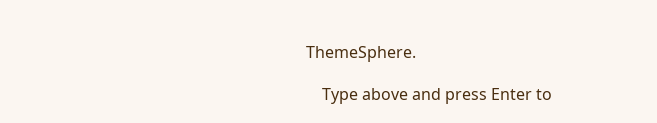ThemeSphere.

    Type above and press Enter to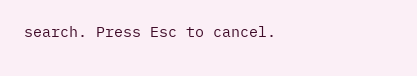search. Press Esc to cancel.